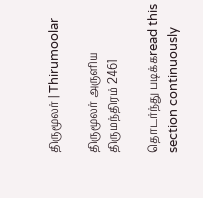திருமூலர் | Thirumoolar

திருமூலர் அருளிய
திருமந்திரம் 2461

தொடர்ந்து படிக்கread this section continuously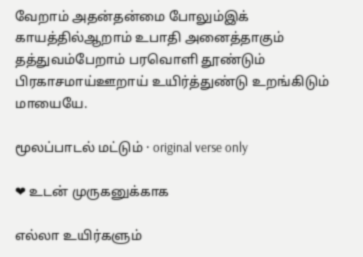வேறாம் அதன்தன்மை போலும்இக் காயத்தில்ஆறாம் உபாதி அனைத்தாகும் தத்துவம்பேறாம் பரவொளி தூண்டும் பிரகாசமாய்ஊறாய் உயிர்த்துண்டு உறங்கிடும் மாயையே.

மூலப்பாடல் மட்டும் · original verse only

❤ உடன் முருகனுக்காக

எல்லா உயிர்களும்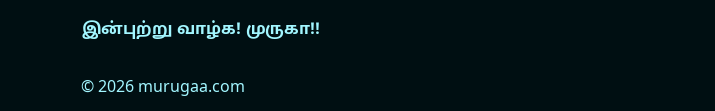இன்புற்று வாழ்க! முருகா!!

© 2026 murugaa.com